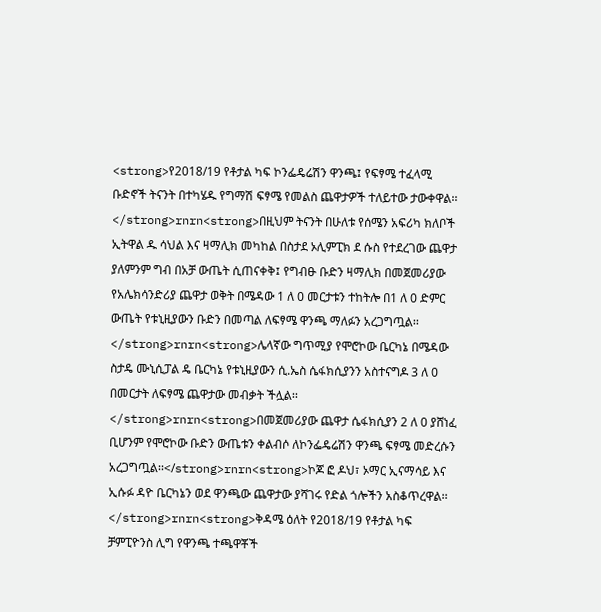<strong>የ2018/19 የቶታል ካፍ ኮንፌዴሬሽን ዋንጫ፤ የፍፃሜ ተፈላሚ ቡድኖች ትናንት በተካሄዱ የግማሽ ፍፃሜ የመልስ ጨዋታዎች ተለይተው ታውቀዋል፡፡</strong>rnrn<strong>በዚህም ትናንት በሁለቱ የሰሜን አፍሪካ ክለቦች ኢትዋል ዱ ሳህል እና ዛማሊክ መካከል በስታደ ኦሊምፒክ ደ ሱስ የተደረገው ጨዋታ ያለምንም ግብ በአቻ ውጤት ሲጠናቀቅ፤ የግብፁ ቡድን ዛማሊክ በመጀመሪያው የአሌክሳንድሪያ ጨዋታ ወቅት በሜዳው 1 ለ 0 መርታቱን ተከትሎ በ1 ለ 0 ድምር ውጤት የቱኒዚያውን ቡድን በመጣል ለፍፃሜ ዋንጫ ማለፉን አረጋግጧል፡፡</strong>rnrn<strong>ሌላኛው ግጥሚያ የሞሮኮው ቤርካኔ በሜዳው ስታዴ ሙኒሲፓል ዴ ቤርካኔ የቱኒዚያውን ሲ.ኤስ ሴፋክሲያንን አስተናግዶ 3 ለ 0 በመርታት ለፍፃሜ ጨዋታው መብቃት ችሏል፡፡ </strong>rnrn<strong>በመጀመሪያው ጨዋታ ሴፋክሲያን 2 ለ 0 ያሸነፈ ቢሆንም የሞሮኮው ቡድን ውጤቱን ቀልብሶ ለኮንፌዴሬሽን ዋንጫ ፍፃሜ መድረሱን አረጋግጧል፡፡</strong>rnrn<strong>ኮጆ ፎ ዶህ፣ ኦማር ኢናማሳይ እና ኢሱፉ ዳዮ ቤርካኔን ወደ ዋንጫው ጨዋታው ያሻገሩ የድል ጎሎችን አስቆጥረዋል፡፡</strong>rnrn<strong>ቅዳሜ ዕለት የ2018/19 የቶታል ካፍ ቻምፒዮንስ ሊግ የዋንጫ ተጫዋቾች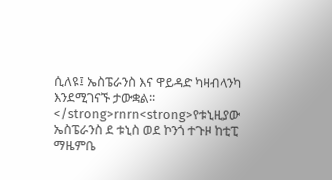ሲለዩ፤ ኤስፔራንስ እና ዋይዳድ ካዛብላንካ እንደሚገናኙ ታውቋል፡፡</strong>rnrn<strong>የቱኒዚያው ኤስፔራንስ ደ ቱኒስ ወደ ኮንጎ ተጉዞ ከቲፒ ማዜምቤ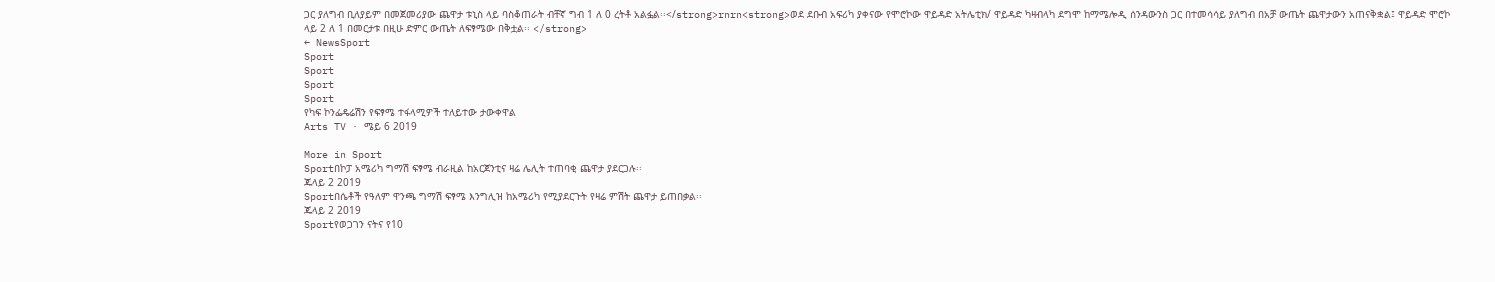ጋር ያለግብ ቢለያይም በመጀመሪያው ጨዋታ ቱኒስ ላይ ባስቆጠራት ብቸኛ ግብ 1 ለ 0 ረትቶ አልፏል፡፡</strong>rnrn<strong>ወደ ደቡብ አፍሪካ ያቀናው የሞሮኮው ዋይዳድ አትሌቲክ/ ዋይዳድ ካዛብላካ ደግሞ ከማሜሎዲ ሰንዳውንስ ጋር በተመሳሳይ ያለግብ በአቻ ውጤት ጨዋታውን አጠናቅቋል፤ ዋይዳድ ሞሮኮ ላይ 2 ለ 1 በመርታቱ በዚሁ ድምር ውጤት ለፍፃሜው በቅቷል፡፡ </strong>
← NewsSport
Sport
Sport
Sport
Sport
የካፍ ኮንፌዴሬሽን የፍፃሜ ተፋላሚዎች ተለይተው ታውቀዋል
Arts TV · ሜይ 6 2019

More in Sport
Sportበኮፓ አሜሪካ ግማሽ ፍፃሜ ብራዚል ከአርጀንቲና ዛሬ ሌሊት ተጠባቂ ጨዋታ ያደርጋሉ፡፡
ጁላይ 2 2019
Sportበሴቶች የዓለም ዋንጫ ግማሽ ፍፃሜ እንግሊዝ ከአሜሪካ የሚያደርጉት የዛሬ ምሽት ጨዋታ ይጠበቃል፡፡
ጁላይ 2 2019
Sportየወጋገን ናትና የ10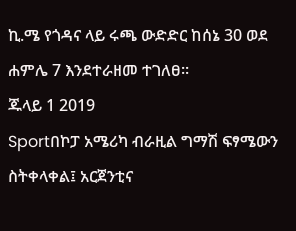ኪ.ሜ የጎዳና ላይ ሩጫ ውድድር ከሰኔ 30 ወደ ሐምሌ 7 እንደተራዘመ ተገለፀ፡፡
ጁላይ 1 2019
Sportበኮፓ አሜሪካ ብራዚል ግማሽ ፍፃሜውን ስትቀላቀል፤ አርጀንቲና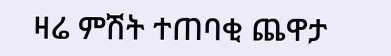ዛሬ ምሽት ተጠባቂ ጨዋታ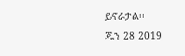ይኖራታል፡፡
ጁን 28 2019